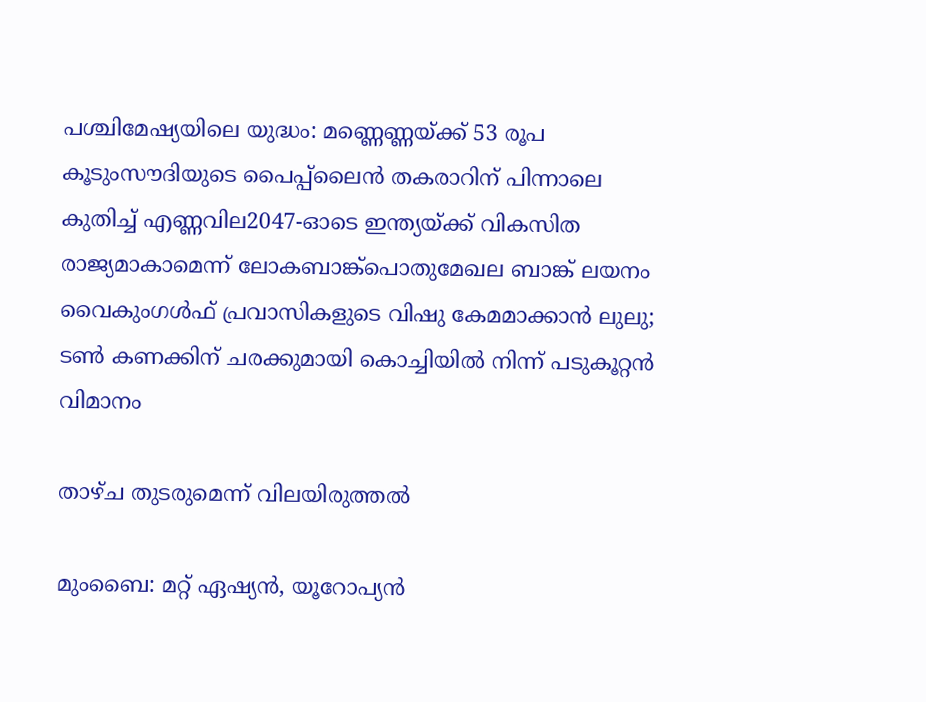പശ്ചിമേഷ്യയിലെ യുദ്ധം: മണ്ണെണ്ണയ്ക്ക് 53 രൂപ കൂടുംസൗദിയുടെ പൈപ്പ്‍ലൈൻ തകരാറിന് പിന്നാലെ കുതിച്ച് എണ്ണവില2047-ഓടെ ഇന്ത്യയ്ക്ക് വികസിത രാജ്യമാകാമെന്ന് ലോകബാങ്ക്പൊതുമേഖല ബാങ്ക് ലയനം വൈകുംഗൾഫ് പ്രവാസികളുടെ വിഷു കേമമാക്കാൻ ലുലു; ടൺ കണക്കിന് ചരക്കുമായി കൊച്ചിയിൽ നിന്ന് പടുകൂറ്റൻ വിമാനം

താഴ്ച തുടരുമെന്ന് വിലയിരുത്തല്‍

മുംബൈ: മറ്റ് ഏഷ്യന്‍, യൂറോപ്യന്‍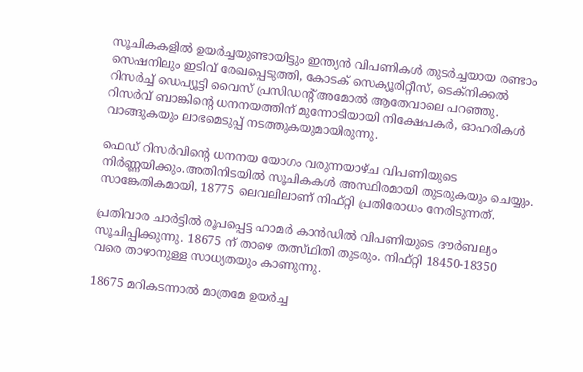സൂചികകളില്‍ ഉയര്‍ച്ചയുണ്ടായിട്ടും ഇന്ത്യന്‍ വിപണികള്‍ തുടര്‍ച്ചയായ രണ്ടാം സെഷനിലും ഇടിവ് രേഖപ്പെടുത്തി, കോടക് സെക്യൂരിറ്റീസ്, ടെക്‌നിക്കല്‍ റിസര്‍ച്ച് ഡെപ്യൂട്ടി വൈസ് പ്രസിഡന്റ് അമോല്‍ ആതേവാലെ പറഞ്ഞു. റിസര്‍വ് ബാങ്കിന്റെ ധനനയത്തിന് മുന്നോടിയായി നിക്ഷേപകര്‍, ഓഹരികള്‍ വാങ്ങുകയും ലാഭമെടുപ്പ് നടത്തുകയുമായിരുന്നു.

ഫെഡ് റിസര്‍വിന്റെ ധനനയ യോഗം വരുന്നയാഴ്ച വിപണിയുടെ നിര്‍ണ്ണയിക്കും.അതിനിടയില്‍ സൂചികകള്‍ അസ്ഥിരമായി തുടരുകയും ചെയ്യും. സാങ്കേതികമായി, 18775 ലെവലിലാണ് നിഫ്റ്റി പ്രതിരോധം നേരിടുന്നത്.

പ്രതിവാര ചാര്‍ട്ടില്‍ രൂപപ്പെട്ട ഹാമര്‍ കാന്‍ഡില്‍ വിപണിയുടെ ദൗര്‍ബല്യം സൂചിപ്പിക്കുന്നു. 18675 ന് താഴെ തത്സ്ഥിതി തുടരും. നിഫ്റ്റി 18450-18350 വരെ താഴാനുള്ള സാധ്യതയും കാണുന്നു.

18675 മറികടന്നാല്‍ മാത്രമേ ഉയര്‍ച്ച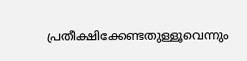പ്രതീക്ഷിക്കേണ്ടതുള്ളൂവെന്നും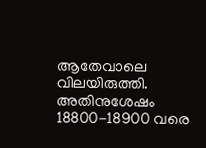ആതേവാലെ വിലയിരുത്തി. അതിനുശേഷം 18800-18900 വരെ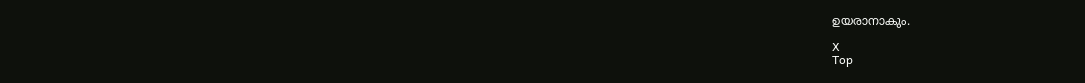ഉയരാനാകും.

X
Top